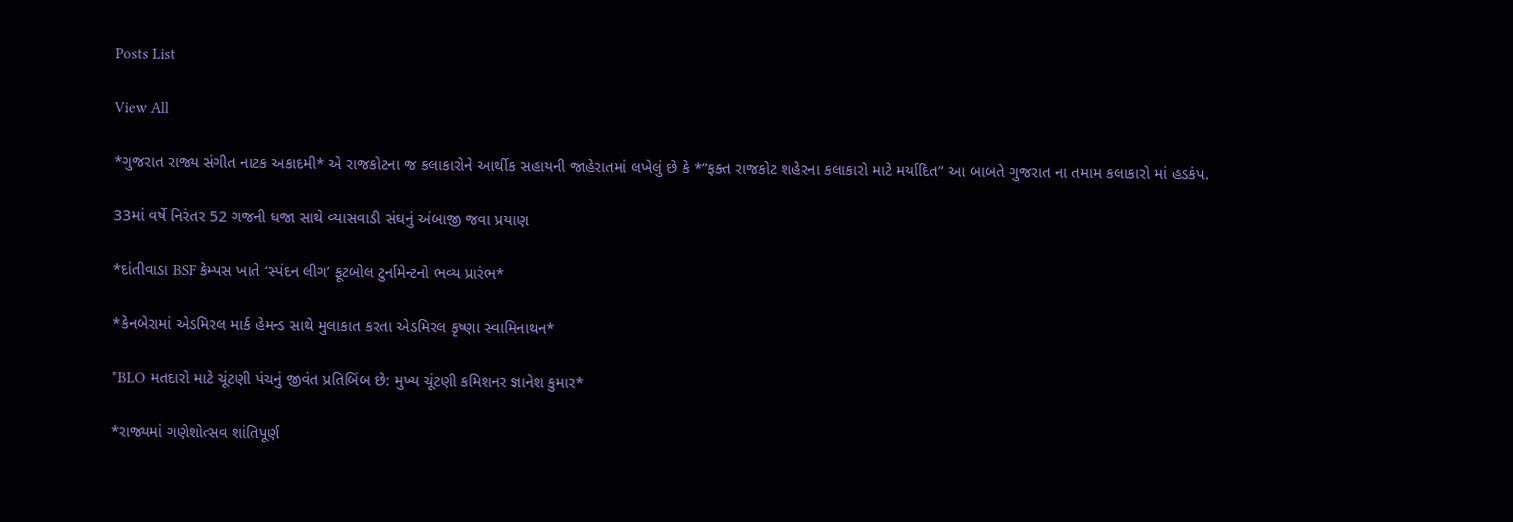Posts List

View All

*ગુજરાત રાજ્ય સંગીત નાટક અકાદમી* એ રાજકોટના જ કલાકારોને આર્થીક સહાયની જાહેરાતમાં લખેલું છે કે *”ફક્ત રાજકોટ શહેરના કલાકારો માટે મર્યાદિત” આ બાબતે ગુજરાત ના તમામ કલાકારો માં હડકંપ.

33માં વર્ષે નિરંતર 52 ગજની ધજા સાથે વ્યાસવાડી સંઘનું અંબાજી જવા પ્રયાણ

*દાંતીવાડા BSF કેમ્પસ ખાતે ‘સ્પંદન લીગ’ ફૂટબોલ ટુર્નામેન્ટનો ભવ્ય પ્રારંભ*

*કેનબેરામાં એડમિરલ માર્ક હેમન્ડ સાથે મુલાકાત કરતા એડમિરલ કૃષ્ણા સ્વામિનાથન*

*BLO મતદારો માટે ચૂંટણી પંચનું જીવંત પ્રતિબિંબ છે: મુખ્ય ચૂંટણી કમિશનર જ્ઞાનેશ કુમાર*

*રાજ્યમાં ગણેશોત્સવ શાંતિપૂર્ણ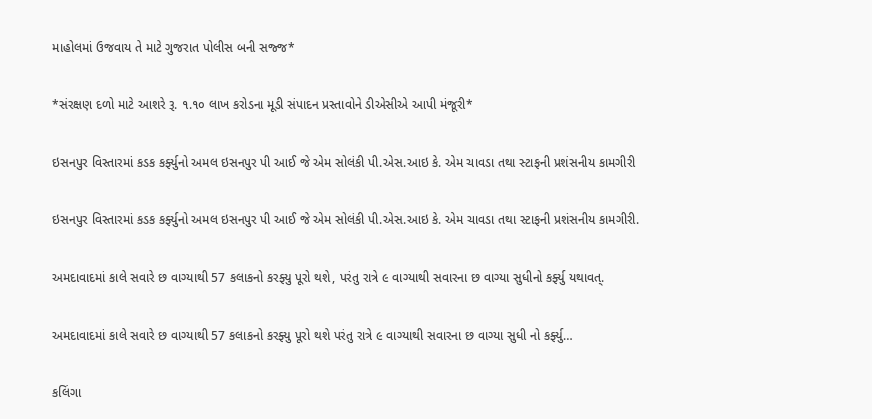માહોલમાં ઉજવાય તે માટે ગુજરાત પોલીસ બની સજ્જ*

*સંરક્ષણ દળો માટે આશરે રૂ. ૧.૧૦ લાખ કરોડના મૂડી સંપાદન પ્રસ્તાવોને ડીએસીએ આપી મંજૂરી*

ઇસનપુર વિસ્તારમાં કડક કર્ફ્યુનો અમલ ઇસનપુર પી આઈ જે એમ સોલંકી પી.એસ.આઇ કે. એમ ચાવડા તથા સ્ટાફની પ્રશંસનીય કામગીરી

ઇસનપુર વિસ્તારમાં કડક કર્ફ્યુનો અમલ ઇસનપુર પી આઈ જે એમ સોલંકી પી.એસ.આઇ કે. એમ ચાવડા તથા સ્ટાફની પ્રશંસનીય કામગીરી.

અમદાવાદમાં કાલે સવારે છ વાગ્યાથી 57 કલાકનો કરફ્યુ પૂરો થશે, પરંતુ રાત્રે ૯ વાગ્યાથી સવારના છ વાગ્યા સુધીનો કર્ફ્યુ યથાવત્.

અમદાવાદમાં કાલે સવારે છ વાગ્યાથી 57 કલાકનો કરફ્યુ પૂરો થશે પરંતુ રાત્રે ૯ વાગ્યાથી સવારના છ વાગ્યા સુધી નો કર્ફ્યુ…

કલિંગા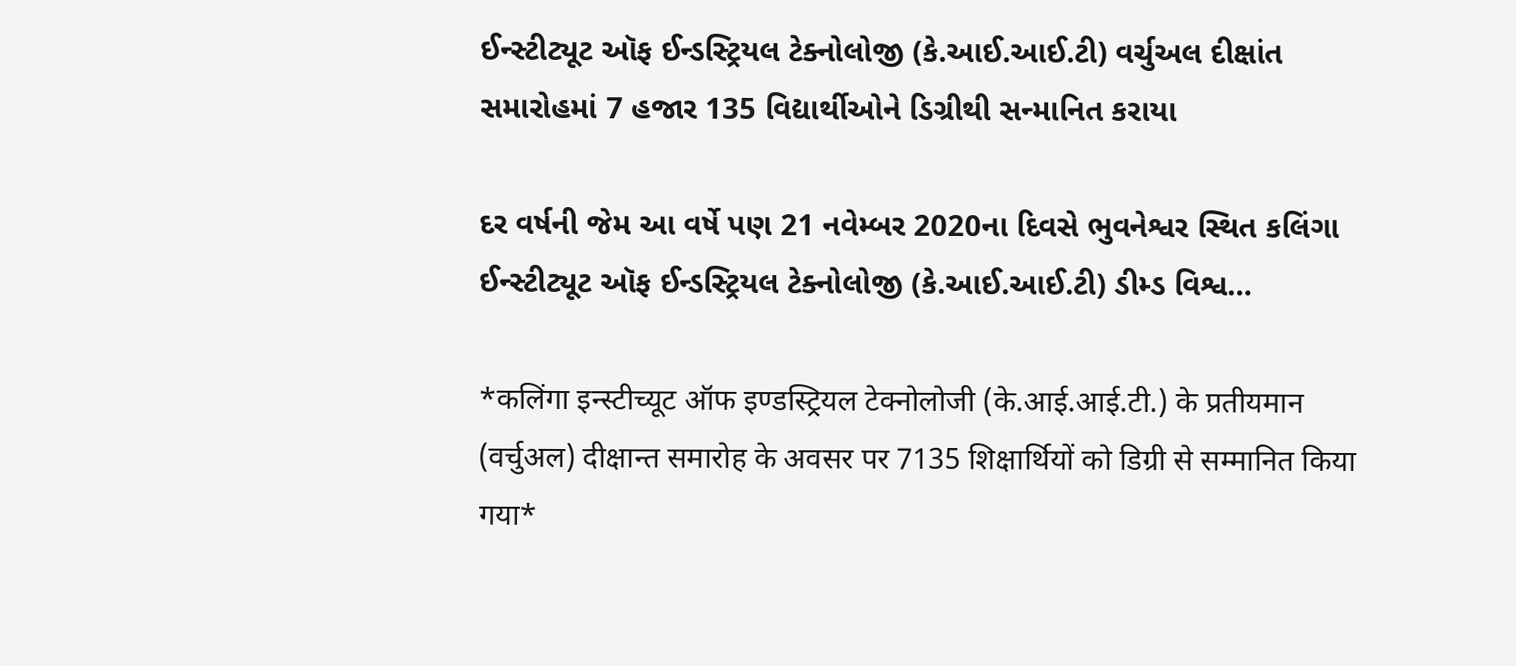ઈન્સ્ટીટ્યૂટ ઑફ ઈન્ડસ્ટ્રિયલ ટેક્નોલોજી (કે.આઈ.આઈ.ટી) વર્ચુઅલ દીક્ષાંત સમારોહમાં 7 હજાર 135 વિદ્યાર્થીઓને ડિગ્રીથી સન્માનિત કરાયા

દર વર્ષની જેમ આ વર્ષે પણ 21 નવેમ્બર 2020ના દિવસે ભુવનેશ્વર સ્થિત કલિંગા ઈન્સ્ટીટ્યૂટ ઑફ ઈન્ડસ્ટ્રિયલ ટેક્નોલોજી (કે.આઈ.આઈ.ટી) ડીમ્ડ વિશ્વ…

*कलिंगा इन्स्टीच्यूट ऑफ इण्डस्ट्रियल टेक्नोलोजी (के.आई.आई.टी.) के प्रतीयमान (वर्चुअल) दीक्षान्त समारोह के अवसर पर 7135 शिक्षार्थियों को डिग्री से सम्मानित किया गया*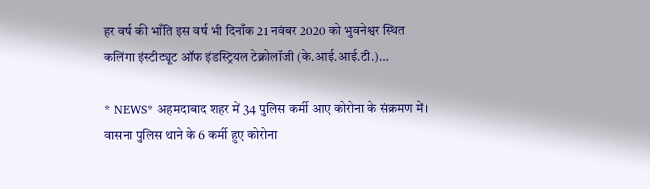हर वर्ष की भाँति इस वर्ष भी दिनाँक 21 नवंबर 2020 को भुवनेश्वर स्थित कलिंगा इंस्टीट्यूट ऑफ इंडस्ट्रियल टेक्नोलॉजी (के.आई.आई.टी.)…

* NEWS* अहमदाबाद शहर में 34 पुलिस कर्मी आए कोरोना के संक्रमण में। वासना पुलिस थाने के 6 कर्मी हुए कोरोना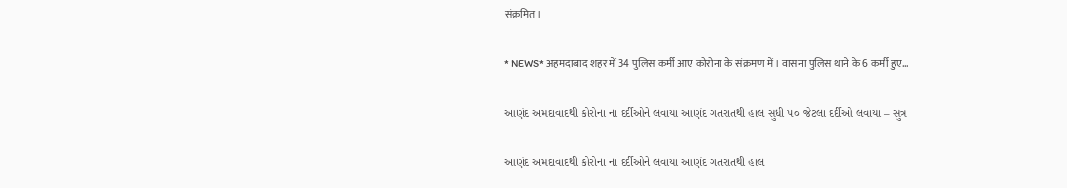संक्रमित।

* NEWS* अहमदाबाद शहर में 34 पुलिस कर्मी आए कोरोना के संक्रमण में। वासना पुलिस थाने के 6 कर्मी हुए…

આણંદ અમદાવાદથી કોરોના ના દર્દીઓને લવાયા આણંદ ગતરાતથી હાલ સુધી ૫૦ જેટલા દર્દીઓ લવાયા – સુત્ર

આણંદ અમદાવાદથી કોરોના ના દર્દીઓને લવાયા આણંદ ગતરાતથી હાલ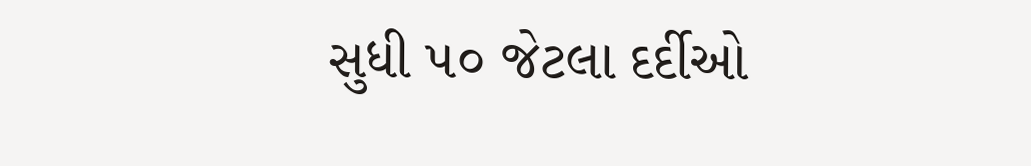સુધી ૫૦ જેટલા દર્દીઓ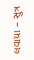લવાયા – સુત્ર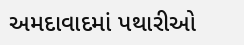અમદાવાદમાં પથારીઓ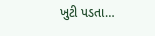ખુટી પડતા…